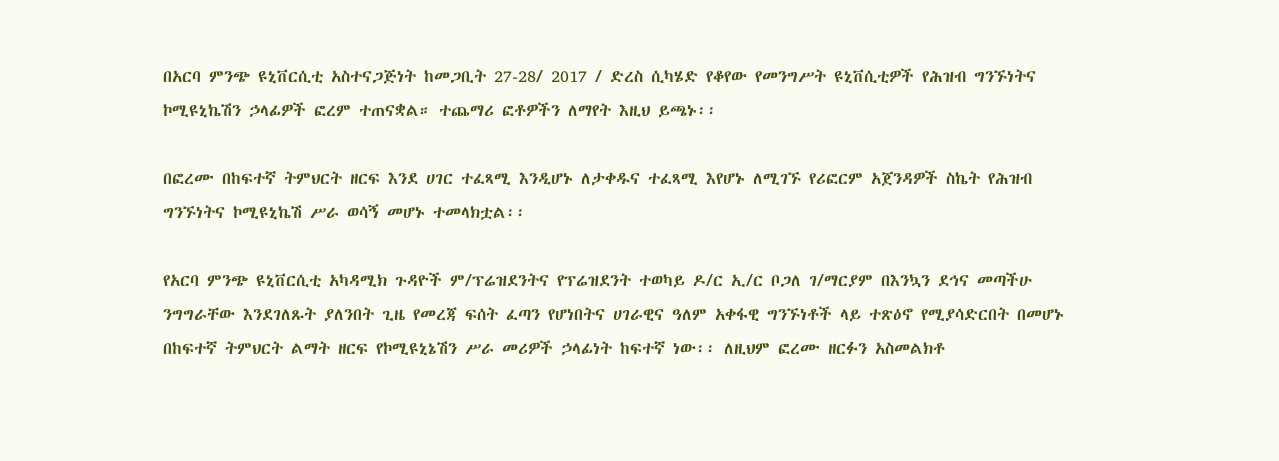በአርባ ምንጭ ዩኒቨርሲቲ አስተናጋጅነት ከመጋቢት 27-28/ 2017 / ድረስ ሲካሄድ የቆየው የመንግሥት ዩኒቨሲቲዎች የሕዝብ ግንኙነትና ኮሚዩኒኬሽን ኃላፊዎች ፎረም ተጠናቋል። ተጨማሪ ፎቶዎችን ለማየት እዚህ ይጫኑ፡፡

በፎረሙ በከፍተኛ ትምህርት ዘርፍ እንደ ሀገር ተፈጻሚ እንዲሆኑ ለታቀዱና ተፈጻሚ እየሆኑ ለሚገኙ የሪፎርም አጀንዳዎች ስኬት የሕዝብ ግንኙነትና ኮሚዩኒኬሽ ሥራ ወሳኝ መሆኑ ተመላክቷል፡፡

የአርባ ምንጭ ዩኒቨርሲቲ አካዳሚክ ጉዳዮች ም/ፕሬዝደንትና የፕሬዝደንት ተወካይ ዶ/ር ኢ/ር ቦጋለ ገ/ማርያም በእንኳን ደኅና መጣችሁ ንግግራቸው እንደገለጹት ያለንበት ጊዜ የመረጃ ፍሰት ፈጣን የሆነበትና ሀገራዊና ዓለም አቀፋዊ ግንኙነቶች ላይ ተጽዕኖ የሚያሳድርበት በመሆኑ በከፍተኛ ትምህርት ልማት ዘርፍ የኮሚዩኒኔሽን ሥራ መሪዎች ኃላፊነት ከፍተኛ ነው፡፡ ለዚህም ፎረሙ ዘርፉን አስመልክቶ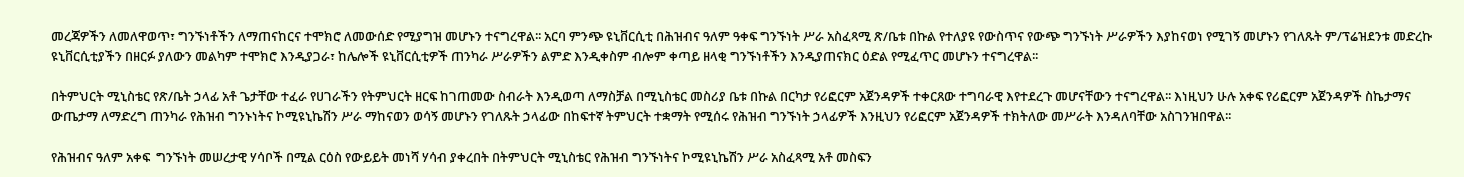መረጃዎችን ለመለዋወጥ፣ ግንኙነቶችን ለማጠናከርና ተሞክሮ ለመውሰድ የሚያግዝ መሆኑን ተናግረዋል፡፡ አርባ ምንጭ ዩኒቨርሲቲ በሕዝብና ዓለም ዓቀፍ ግንኙነት ሥራ አስፈጻሚ ጽ/ቤቱ በኩል የተለያዩ የውስጥና የውጭ ግንኙነት ሥራዎችን እያከናወነ የሚገኝ መሆኑን የገለጹት ም/ፕሬዝደንቱ መድረኩ ዩኒቨርሲቲያችን በዘርፉ ያለውን መልካም ተሞክሮ እንዲያጋራ፣ ከሌሎች ዩኒቨርሲቲዎች ጠንካራ ሥራዎችን ልምድ እንዲቀስም ብሎም ቀጣይ ዘላቂ ግንኙነቶችን እንዲያጠናክር ዕድል የሚፈጥር መሆኑን ተናግረዋል፡፡

በትምህርት ሚኒስቴር የጽ/ቤት ኃላፊ አቶ ጌታቸው ተፈራ የሀገራችን የትምህርት ዘርፍ ከገጠመው ስብራት እንዲወጣ ለማስቻል በሚኒስቴር መስሪያ ቤቱ በኩል በርካታ የሪፎርም አጀንዳዎች ተቀርጸው ተግባራዊ እየተደረጉ መሆናቸውን ተናግረዋል፡፡ እነዚህን ሁሉ አቀፍ የሪፎርም አጀንዳዎች ስኬታማና ውጤታማ ለማድረግ ጠንካራ የሕዝብ ግንኑነትና ኮሚዩኒኬሽን ሥራ ማከናወን ወሳኝ መሆኑን የገለጹት ኃላፊው በከፍተኛ ትምህርት ተቋማት የሚሰሩ የሕዝብ ግንኙነት ኃላፊዎች እንዚህን የሪፎርም አጀንዳዎች ተክትለው መሥራት እንዳለባቸው አስገንዝበዋል፡፡

የሕዝብና ዓለም አቀፍ  ግንኙነት መሠረታዊ ሃሳቦች በሚል ርዕስ የውይይት መነሻ ሃሳብ ያቀረበት በትምህርት ሚኒስቴር የሕዝብ ግንኙነትና ኮሚዩኒኬሽን ሥራ አስፈጻሚ አቶ መስፍን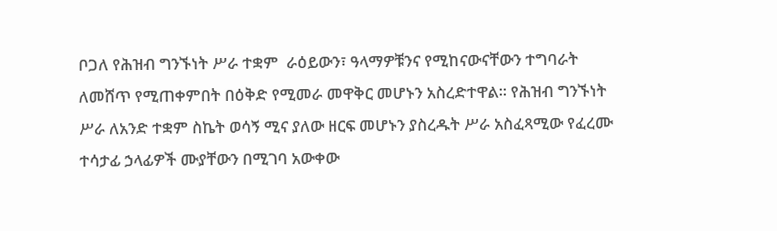ቦጋለ የሕዝብ ግንኙነት ሥራ ተቋም  ራዕይውን፣ ዓላማዎቹንና የሚከናውናቸውን ተግባራት ለመሸጥ የሚጠቀምበት በዕቅድ የሚመራ መዋቅር መሆኑን አስረድተዋል፡፡ የሕዝብ ግንኙነት ሥራ ለአንድ ተቋም ስኬት ወሳኝ ሚና ያለው ዘርፍ መሆኑን ያስረዱት ሥራ አስፈጻሚው የፈረሙ ተሳታፊ ኃላፊዎች ሙያቸውን በሚገባ አውቀው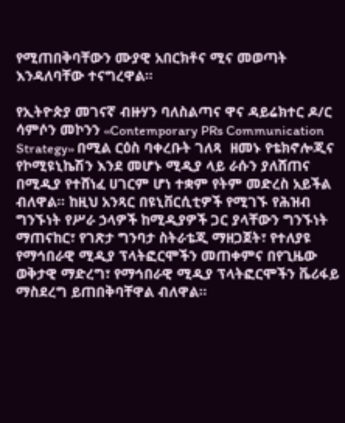የሚጠበቅባቸውን ሙያዊ አበርክቶና ሚና መወጣት እንዳለባቸው ተናግረዋል፡፡

የኢትዮጵያ መገናኛ ብዙሃን ባለስልጣና ዋና ዳይሬክተር ዶ/ር ሳምሶን መኮንን ‹‹Contemporary PRs Communication Strategy›› በሚል ርዕስ ባቀረቡት ገለጻ  ዘመኑ የቴክኖሎጂና የኮሚዩኒኬሽን እንደ መሆኑ ሚዲያ ላይ ራሱን ያለሸጠና በሚዲያ የተሸነፈ ሀገርም ሆነ ተቋም የትም መድረስ አይችል ብለዋል፡፡ ከዚህ አንጻር በዩኒቨርሲቲዎች የሚገኙ የሕዝብ ግንኙነት የሥራ ኃላዎች ከሚዲያዎች ጋር ያላቸውን ግንኙነት ማጠናከር፣ የገጽታ ግንባታ ስትራቴጂ ማዘጋጀት፣ የተለያዩ የማኅበራዊ ሚዲያ ፕላትፎርሞችን መጠቀምና በየጊዜው ወቅታዊ ማድረግ፣ የማኅበራዊ ሚዲያ ፕላትፎርሞችን ቬሪፋይ ማስደረግ ይጠበቅባቸዋል ብለዋል፡፡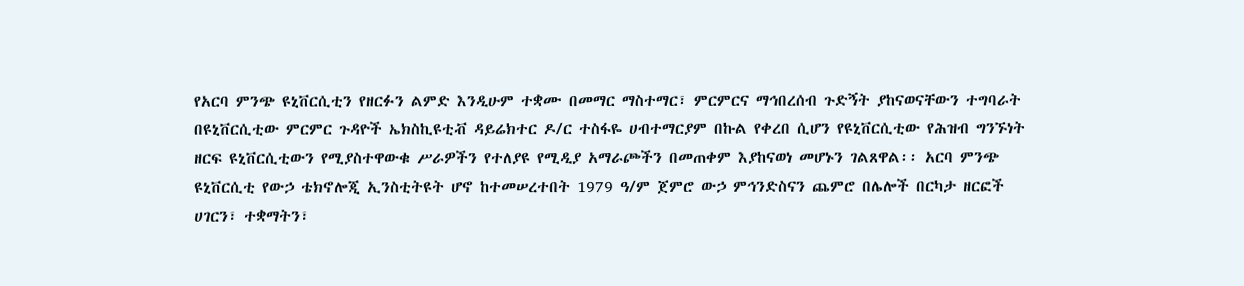የአርባ ምንጭ ዩኒቨርሲቲን የዘርፉን ልምድ እንዲሁም ተቋሙ በመማር ማስተማር፣ ምርምርና ማኅበረሰብ ጉድኝት ያከናወናቸውን ተግባራት በዩኒቨርሲቲው ምርምር ጉዳዮች ኤክስኪዩቲቭ ዳይሬክተር ዶ/ር ተስፋዬ ሀብተማርያም በኩል የቀረበ ሲሆን የዩኒቨርሲቲው የሕዝብ ግንኙነት ዘርፍ ዩኒቨርሲቲውን የሚያስተዋውቁ ሥራዎችን የተለያዩ የሚዲያ አማራጮችን በመጠቀም እያከናወነ መሆኑን ገልጸዋል፡፡ አርባ ምንጭ ዩኒቨርሲቲ የውኃ ቴክኖሎጂ ኢንስቲትዩት ሆኖ ከተመሠረተበት 1979 ዓ/ም ጀምሮ ውኃ ምኅንድስናን ጨምሮ በሌሎች በርካታ ዘርፎች ሀገርን፣ ተቋማትን፣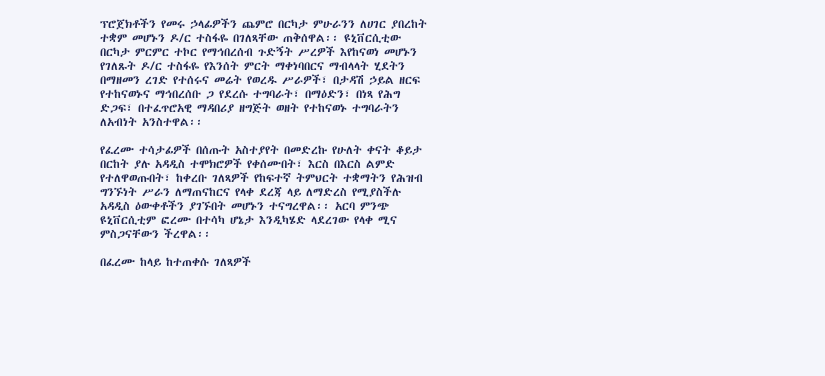ፕሮጀክቶችን የመሩ ኃላፊዎችን ጨምሮ በርካታ ምሁራንን ለሀገር ያበረከት ተቋም መሆኑን ዶ/ር ተስፋዬ በገለጻቸው ጠቅሰዋል፡፡ ዩኒቨርሲቲው በርካታ ምርምር ተኮር የማኅበረሰብ ጉድኝት ሥረዎች እየከናወነ መሆኑን የገለጹት ዶ/ር ተስፋዬ የእንሰት ምርት ማቀነባበርና ማብላላት ሂደትን በማዘመን ረገድ የተሰሩና መሬት የወረዱ ሥራዎች፣ በታዳሽ ኃይል ዘርፍ የተከናወኑና ማኅበረሰቡ ጋ የደረሱ ተግባራት፣ በማዕድን፣ በነጻ የሕግ ድጋፍ፣ በተፈጥሮአዊ ማዳበሪያ ዘግጅት ወዘት የተከናወኑ ተግባራትን ለአብነት አንስተዋል፡፡

የፈረሙ ተሳታፊዎች በሰጡት አስተያየት በመድረኩ የሁለት ቀናት ቆይታ በርከት ያሉ አዳዲስ ተሞክሮዎች የቀሰሙበት፣ እርስ በእርስ ልምድ የተለዋወጡበት፣ ከቀረቡ ገለጻዎች የከፍተኛ ትምህርት ተቋማትን የሕዝብ ግንኙነት ሥራን ለማጠናከርና የላቀ ደረጃ ላይ ለማድረስ የሚያስችሉ አዳዲስ ዕውቀቶችን ያገኙበት መሆኑን ተናግረዋል፡፡ አርባ ምንጭ ዩኒቨርሲቲም ፎረሙ በተሳካ ሆኔታ እንዲካሄድ ላደረገው የላቀ ሚና ምስጋናቸውን ችረዋል፡፡

በፈረሙ ከላይ ከተጠቀሱ ገለጻዎች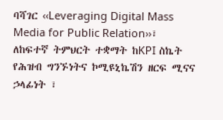ባሻገር ‹‹Leveraging Digital Mass Media for Public Relation››፣ ለከፍተኛ ትምህርት ተቋማት ከKPI ስኬት የሕዝብ ግንኙነትና ኮሚዩኒኬሽን ዘርፍ ሚናና ኃላፊነት ፣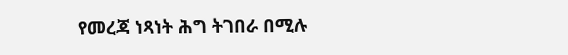የመረጃ ነጻነት ሕግ ትገበራ በሚሉ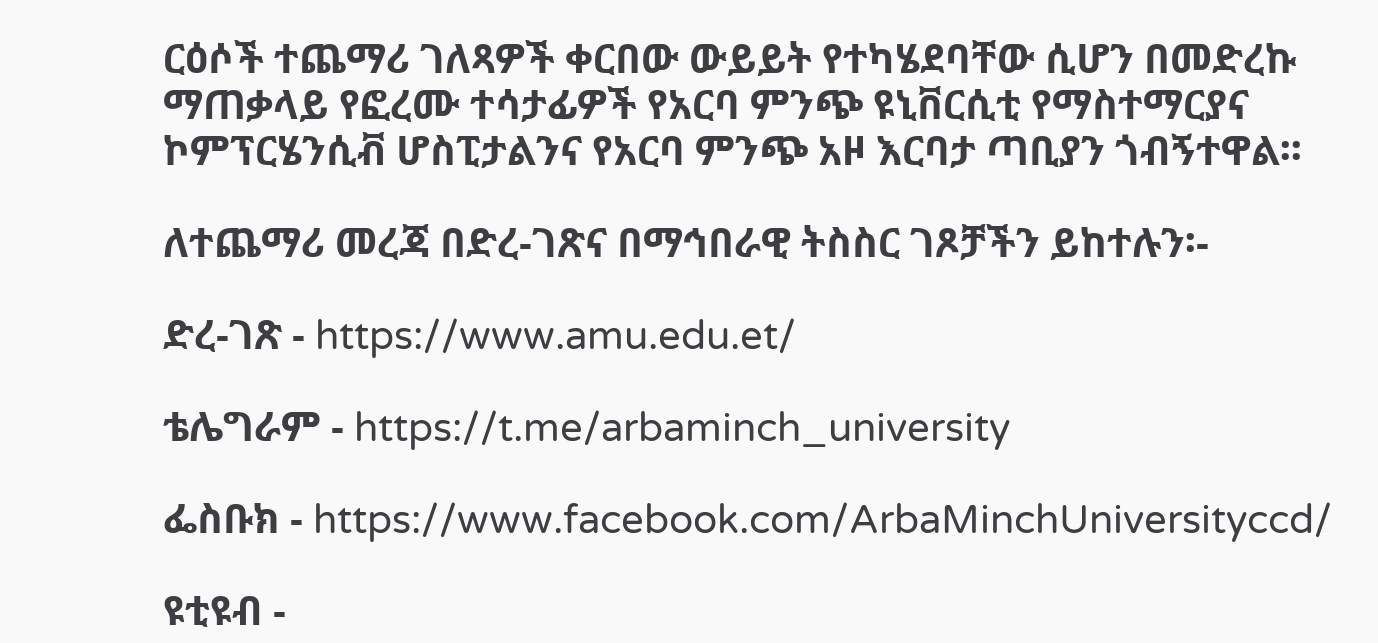ርዕሶች ተጨማሪ ገለጻዎች ቀርበው ውይይት የተካሄደባቸው ሲሆን በመድረኩ ማጠቃላይ የፎረሙ ተሳታፊዎች የአርባ ምንጭ ዩኒቨርሲቲ የማስተማርያና ኮምፕርሄንሲቭ ሆስፒታልንና የአርባ ምንጭ አዞ እርባታ ጣቢያን ጎብኝተዋል፡፡

ለተጨማሪ መረጃ በድረ-ገጽና በማኅበራዊ ትስስር ገጾቻችን ይከተሉን፡-

ድረ-ገጽ - https://www.amu.edu.et/

ቴሌግራም - https://t.me/arbaminch_university

ፌስቡክ - https://www.facebook.com/ArbaMinchUniversityccd/

ዩቲዩብ -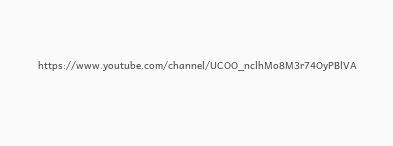https://www.youtube.com/channel/UCOO_nclhMo8M3r74OyPBlVA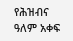የሕዝብና ዓለም አቀፍ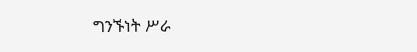ግንኙነት ሥራ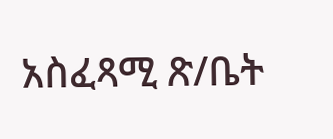አስፈጻሚ ጽ/ቤት